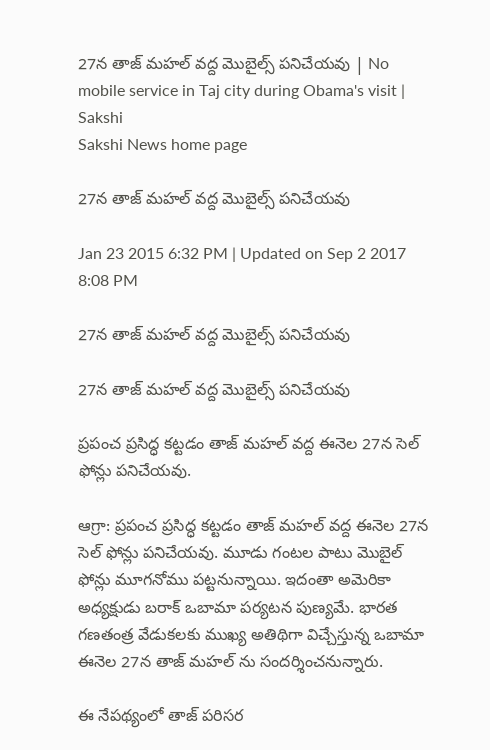27న తాజ్ మహల్ వద్ద మొబైల్స్ పనిచేయవు | No mobile service in Taj city during Obama's visit | Sakshi
Sakshi News home page

27న తాజ్ మహల్ వద్ద మొబైల్స్ పనిచేయవు

Jan 23 2015 6:32 PM | Updated on Sep 2 2017 8:08 PM

27న తాజ్ మహల్ వద్ద మొబైల్స్ పనిచేయవు

27న తాజ్ మహల్ వద్ద మొబైల్స్ పనిచేయవు

ప్రపంచ ప్రసిద్ధ కట్టడం తాజ్ మహల్ వద్ద ఈనెల 27న సెల్ ఫోన్లు పనిచేయవు.

ఆగ్రా: ప్రపంచ ప్రసిద్ధ కట్టడం తాజ్ మహల్ వద్ద ఈనెల 27న సెల్ ఫోన్లు పనిచేయవు. మూడు గంటల పాటు మొబైల్ ఫోన్లు మూగనోము పట్టనున్నాయి. ఇదంతా అమెరికా అధ్యక్షుడు బరాక్ ఒబామా పర్యటన పుణ్యమే. భారత గణతంత్ర వేడుకలకు ముఖ్య అతిథిగా విచ్చేస్తున్న ఒబామా ఈనెల 27న తాజ్ మహల్ ను సందర్శించనున్నారు.

ఈ నేపథ్యంలో తాజ్ పరిసర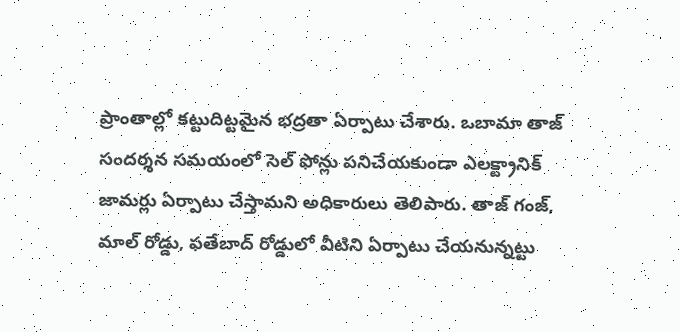ప్రాంతాల్లో కట్టుదిట్టమైన భద్రతా ఏర్పాటు చేశారు. ఒబామా తాజ్ సందర్శన సమయంలో సెల్ ఫోన్లు పనిచేయకుండా ఎలక్ట్రానిక్ జామర్లు ఏర్పాటు చేస్తామని అధికారులు తెలిపారు. తాజ్ గంజ్, మాల్ రోడ్డు, ఫతేబాద్ రోడ్డులో వీటిని ఏర్పాటు చేయనున్నట్టు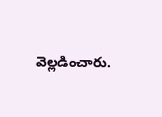వెల్లడించారు.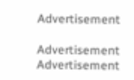Advertisement

Advertisement
Advertisement